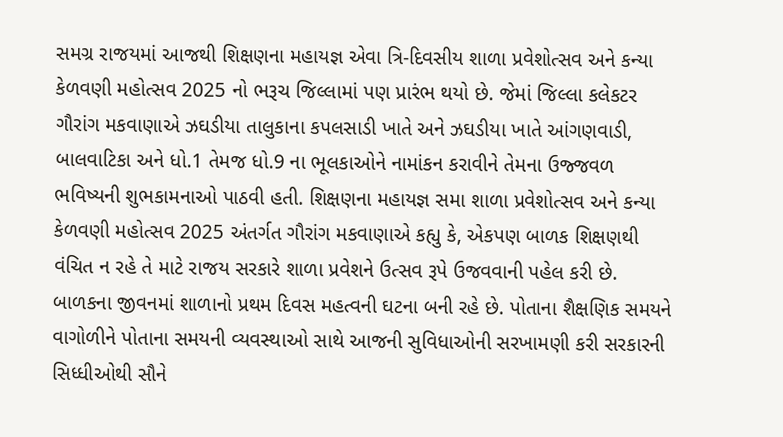સમગ્ર રાજયમાં આજથી શિક્ષણના મહાયજ્ઞ એવા ત્રિ-દિવસીય શાળા પ્રવેશોત્સવ અને કન્યા કેળવણી મહોત્સવ 2025 નો ભરૂચ જિલ્લામાં પણ પ્રારંભ થયો છે. જેમાં જિલ્લા કલેકટર ગૌરાંગ મકવાણાએ ઝઘડીયા તાલુકાના કપલસાડી ખાતે અને ઝઘડીયા ખાતે આંગણવાડી, બાલવાટિકા અને ધો.1 તેમજ ધો.9 ના ભૂલકાઓને નામાંકન કરાવીને તેમના ઉજ્જવળ ભવિષ્યની શુભકામનાઓ પાઠવી હતી. શિક્ષણના મહાયજ્ઞ સમા શાળા પ્રવેશોત્સવ અને કન્યા કેળવણી મહોત્સવ 2025 અંતર્ગત ગૌરાંગ મકવાણાએ કહ્યુ કે, એકપણ બાળક શિક્ષણથી વંચિત ન રહે તે માટે રાજય સરકારે શાળા પ્રવેશને ઉત્સવ રૂપે ઉજવવાની પહેલ કરી છે. બાળકના જીવનમાં શાળાનો પ્રથમ દિવસ મહત્વની ઘટના બની રહે છે. પોતાના શૈક્ષણિક સમયને વાગોળીને પોતાના સમયની વ્યવસ્થાઓ સાથે આજની સુવિધાઓની સરખામણી કરી સરકારની સિધ્ધીઓથી સૌને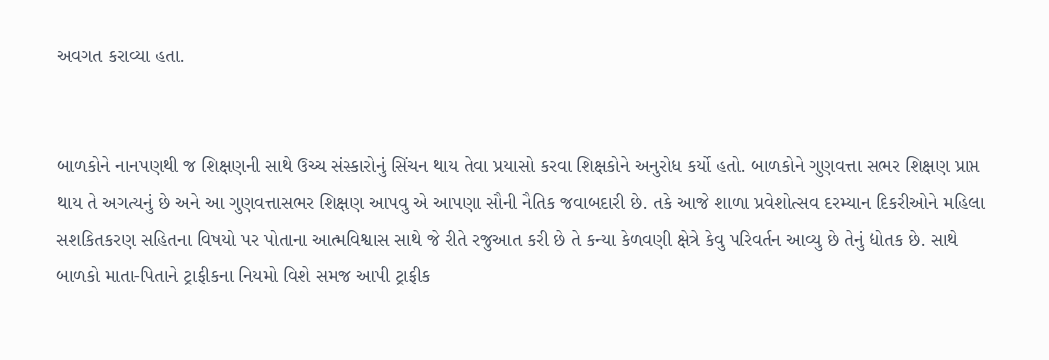અવગત કરાવ્યા હતા.


બાળકોને નાનપણથી જ શિક્ષણની સાથે ઉચ્ચ સંસ્કારોનું સિંચન થાય તેવા પ્રયાસો કરવા શિક્ષકોને અનુરોધ કર્યો હતો. બાળકોને ગુણવત્તા સભર શિક્ષણ પ્રાપ્ત થાય તે અગત્યનું છે અને આ ગુણવત્તાસભર શિક્ષણ આપવુ એ આપણા સૌની નૈતિક જવાબદારી છે. તકે આજે શાળા પ્રવેશોત્સવ દરમ્યાન દિકરીઓને મહિલા સશકિતકરણ સહિતના વિષયો પર પોતાના આત્મવિશ્વાસ સાથે જે રીતે રજુઆત કરી છે તે કન્યા કેળવણી ક્ષેત્રે કેવુ પરિવર્તન આવ્યુ છે તેનું દ્યોતક છે. સાથે બાળકો માતા-પિતાને ટ્રાફીકના નિયમો વિશે સમજ આપી ટ્રાફીક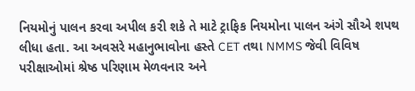નિયમોનું પાલન કરવા અપીલ કરી શકે તે માટે ટ્રાફિક નિયમોના પાલન અંગે સૌએ શપથ લીધા હતા. આ અવસરે મહાનુભાવોના હસ્તે CET તથા NMMS જેવી વિવિષ પરીક્ષાઓમાં શ્રેષ્ઠ પરિણામ મેળવનાર અને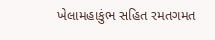ખેલામહાકુંભ સહિત રમતગમત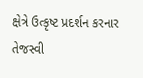ક્ષેત્રે ઉત્કૃષ્ટ પ્રદર્શન કરનાર તેજસ્વી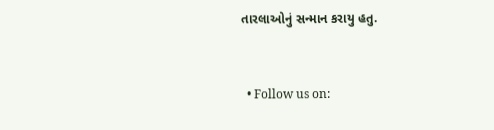તારલાઓનું સન્માન કરાયુ હતુ.


  • Follow us on: